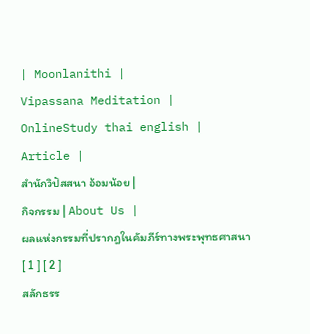| Moonlanithi |
Vipassana Meditation |
OnlineStudy thai english |
Article |
สำนักวิปัสสนา อ้อมน้อย |
กิจกรรม | About Us |
ผลแห่งกรรมที่ปรากฎในคัมภีร์ทางพระพุทธศาสนา
[ 1 ] [ 2 ]
สลักธรร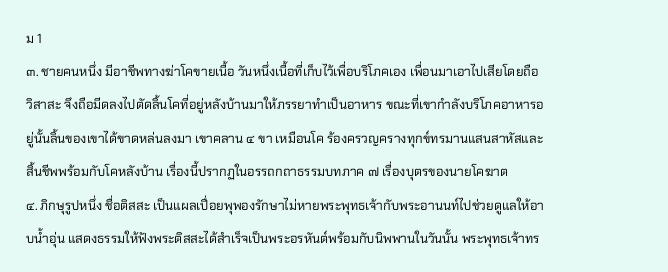ม 1
๓. ชายคนหนึ่ง มีอาชีพทางฆ่าโคขายเนื้อ วันหนึ่งเนื้อที่เก็บไว้เพื่อบริโภคเอง เพื่อนมาเอาไปเสียโดยถือวิสาสะ จึงถือมีดลงไปตัดลิ้นโคที่อยู่หลังบ้านมาให้ภรรยาทำเป็นอาหาร ขณะที่เขากำลังบริโภคอาหารอยู่นั้นลิ้นของเขาได้ขาดหล่นลงมา เขาคลาน ๔ ขา เหมือนโค ร้องครวญครางทุกข์ทรมานแสนสาหัสและสิ้นชีพพร้อมกับโคหลังบ้าน เรื่องนี้ปรากฏในอรรถกถาธรรมบทภาค ๗ เรื่องบุตรของนายโคฆาต
๔. ภิกษุรูปหนึ่ง ชื่อติสสะ เป็นแผลเปื่อยพุพองรักษาไม่หายพระพุทธเจ้ากับพระอานนท์ไปช่วยดูแลให้อาบน้ำอุ่น แสดงธรรมให้ฟังพระติสสะได้สำเร็จเป็นพระอรหันต์พร้อมกับนิพพานในวันนั้น พระพุทธเจ้าทร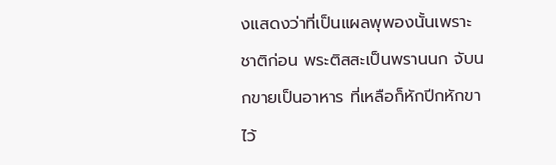งแสดงว่าที่เป็นแผลพุพองนั้นเพราะชาติก่อน พระติสสะเป็นพรานนก จับนกขายเป็นอาหาร ที่เหลือก็หักปีกหักขาไว้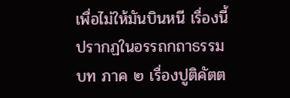เพื่อไม่ให้มันบินหนี เรื่องนี้ปรากฏในอรรถกถาธรรมบท ภาค ๒ เรื่องปูติคัตต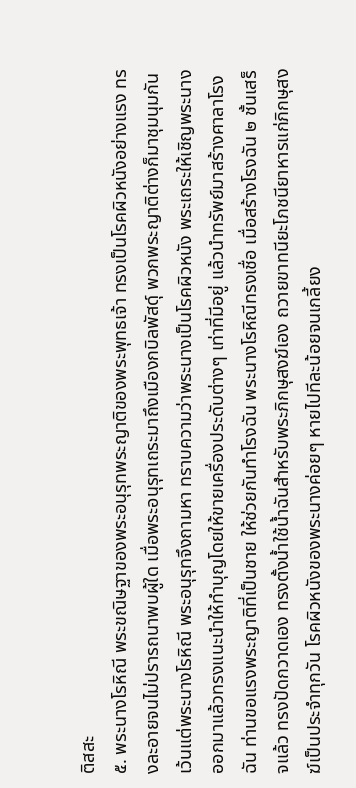ติสสะ
๕. พระนางโรหิณี พระขณิษฐาของพระอนุรุทพระญาติของพระพุทธเจ้า ทรงเป็นโรคผิวหนังอย่างแรง ทรงละอายจนไม่ปรารถนาพบผู้ใด เมื่อพระอนุรุทเถระมาถึงเมืองกบิลพัสดุ์ พวกพระญาติต่างก็มาชุมนุมกัน เว้นแต่พระนางโรหิณี พระอนุรุทจึงถามหา ทราบความว่าพระนางเป็นโรคผิวหนัง พระเถระให้เชิญพระนางออกมาแล้วทรงแนะนำให้ทำบุญโดยให้ขายเครื่องประดับต่างๆ เท่าที่มีอยู่ แล้วนำทรัพย์มาสร้างศาลาโรงฉัน ท่านขอแรงพระญาติที่เป็นชาย ให้ช่วยกันทำโรงฉัน พระนางโรหิณีทรงเชื่อ เมื่อสร้างโรงฉัน ๒ ชั้นเสร็จแล้ว ทรงปัดกวาดเอง ทรงตั้งน้ำใช้น้ำฉันสำหรับพระภิกษุสงฆ์เอง ถวายขาทนียะโภชนียาหารแก่ภิกษุสงฆ์เป็นประจำทุกวัน โรคผิวหนังของพระนางค่อยๆ หายไปทีละน้อยจนเกลี้ยง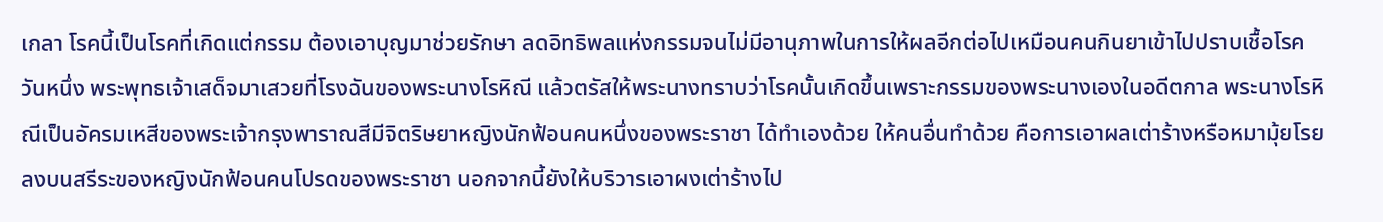เกลา โรคนี้เป็นโรคที่เกิดแต่กรรม ต้องเอาบุญมาช่วยรักษา ลดอิทธิพลแห่งกรรมจนไม่มีอานุภาพในการให้ผลอีกต่อไปเหมือนคนกินยาเข้าไปปราบเชื้อโรค วันหนึ่ง พระพุทธเจ้าเสด็จมาเสวยที่โรงฉันของพระนางโรหิณี แล้วตรัสให้พระนางทราบว่าโรคนั้นเกิดขึ้นเพราะกรรมของพระนางเองในอดีตกาล พระนางโรหิณีเป็นอัครมเหสีของพระเจ้ากรุงพาราณสีมีจิตริษยาหญิงนักฟ้อนคนหนึ่งของพระราชา ได้ทำเองด้วย ให้คนอื่นทำด้วย คือการเอาผลเต่าร้างหรือหมามุ้ยโรยลงบนสรีระของหญิงนักฟ้อนคนโปรดของพระราชา นอกจากนี้ยังให้บริวารเอาผงเต่าร้างไป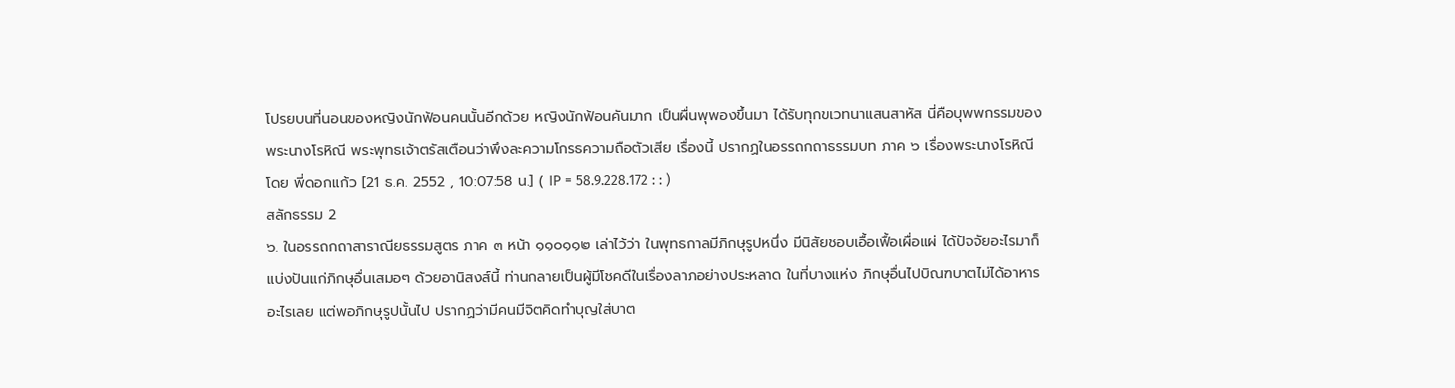โปรยบนที่นอนของหญิงนักฟ้อนคนนั้นอีกด้วย หญิงนักฟ้อนคันมาก เป็นผื่นพุพองขึ้นมา ได้รับทุกขเวทนาแสนสาหัส นี่คือบุพพกรรมของพระนางโรหิณี พระพุทธเจ้าตรัสเตือนว่าพึงละความโกรธความถือตัวเสีย เรื่องนี้ ปรากฏในอรรถกถาธรรมบท ภาค ๖ เรื่องพระนางโรหิณี โดย พี่ดอกแก้ว [21 ธ.ค. 2552 , 10:07:58 น.] ( IP = 58.9.228.172 : : )
สลักธรรม 2
๖. ในอรรถกถาสาราณียธรรมสูตร ภาค ๓ หน้า ๑๑๐๑๑๒ เล่าไว้ว่า ในพุทธกาลมีภิกษุรูปหนึ่ง มีนิสัยชอบเอื้อเฟื้อเผื่อแผ่ ได้ปัจจัยอะไรมาก็แบ่งปันแก่ภิกษุอื่นเสมอๆ ด้วยอานิสงส์นี้ ท่านกลายเป็นผู้มีโชคดีในเรื่องลาภอย่างประหลาด ในที่บางแห่ง ภิกษุอื่นไปบิณฑบาตไม่ได้อาหารอะไรเลย แต่พอภิกษุรูปนั้นไป ปรากฏว่ามีคนมีจิตคิดทำบุญใส่บาต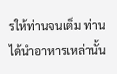รให้ท่านจนเต็ม ท่านได้นำอาหารเหล่านั้น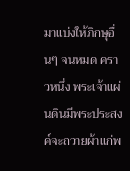มาแบ่งให้ภิกษุอื่นๆ จนหมด คราวหนึ่ง พระเจ้าแผ่นดินมีพระประสงค์จะถวายผ้าแก่พ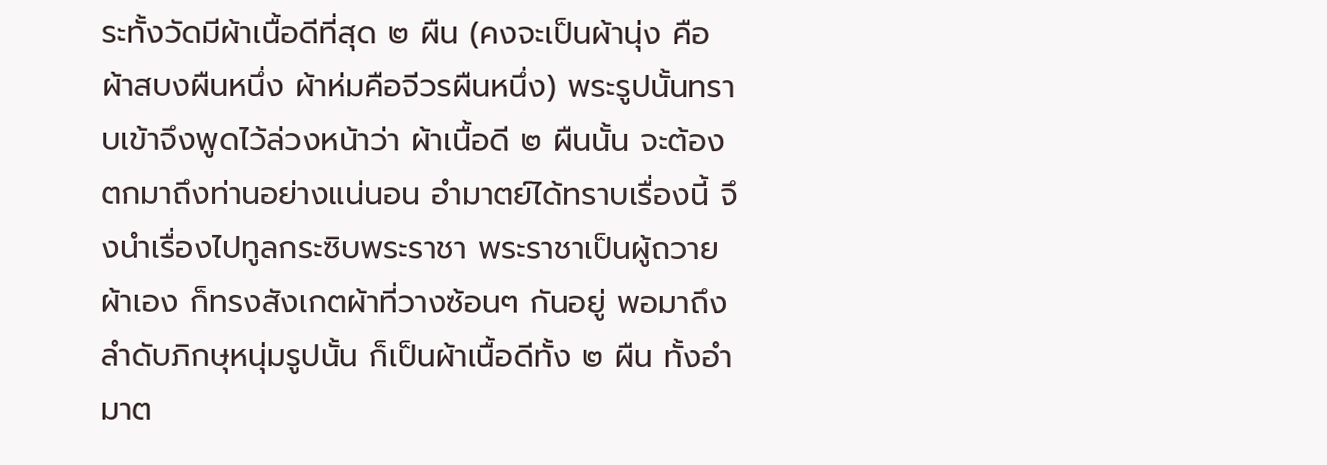ระทั้งวัดมีผ้าเนื้อดีที่สุด ๒ ผืน (คงจะเป็นผ้านุ่ง คือผ้าสบงผืนหนึ่ง ผ้าห่มคือจีวรผืนหนึ่ง) พระรูปนั้นทราบเข้าจึงพูดไว้ล่วงหน้าว่า ผ้าเนื้อดี ๒ ผืนนั้น จะต้องตกมาถึงท่านอย่างแน่นอน อำมาตย์ได้ทราบเรื่องนี้ จึงนำเรื่องไปทูลกระซิบพระราชา พระราชาเป็นผู้ถวายผ้าเอง ก็ทรงสังเกตผ้าที่วางซ้อนๆ กันอยู่ พอมาถึงลำดับภิกษุหนุ่มรูปนั้น ก็เป็นผ้าเนื้อดีทั้ง ๒ ผืน ทั้งอำมาต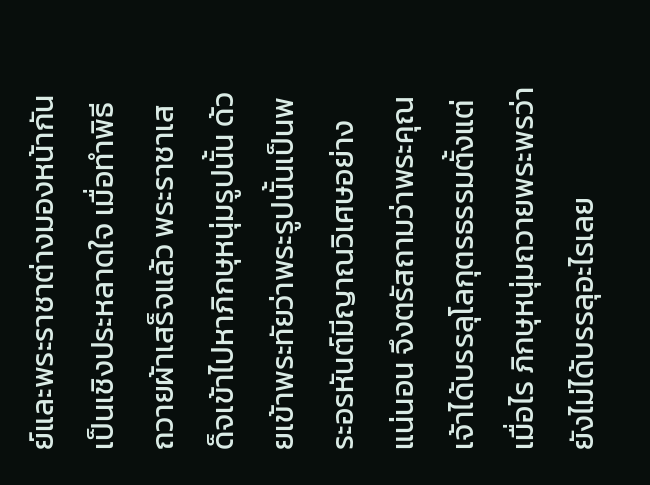ย์และพระราชาต่างมองหน้ากันเป็นเชิงประหลาดใจ เมื่อทำพิธีถวายผ้าเสร็จแล้ว พระราชาเสด็จเข้าไปหาภิกษุหนุ่มรูปนั้น ด้วยเข้าพระทัยว่าพระรูปนั้นเป็นพระอรหันต์มีญาณวิเศษอย่างแน่นอน จึงตรัสถามว่าพระคุณเจ้าได้บรรลุโลกุตรธรรมตั้งแต่เมื่อไร ภิกษุหนุ่มถวายพระพรว่ายังไม่ได้บรรลุอะไรเลย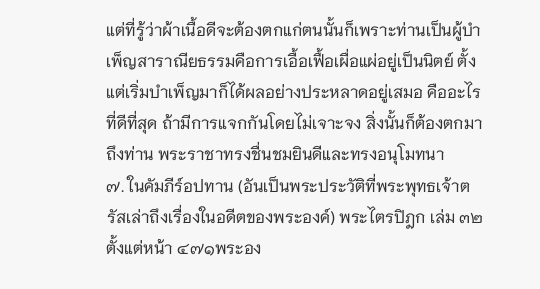แต่ที่รู้ว่าผ้าเนื้อดีจะต้องตกแก่ตนนั้นก็เพราะท่านเป็นผู้บำเพ็ญสาราณียธรรมคือการเอื้อเฟื้อเผื่อแผ่อยู่เป็นนิตย์ ตั้งแต่เริ่มบำเพ็ญมาก็ได้ผลอย่างประหลาดอยู่เสมอ คืออะไรที่ดีที่สุด ถ้ามีการแจกกันโดยไม่เจาะจง สิ่งนั้นก็ต้องตกมาถึงท่าน พระราชาทรงชื่นชมยินดีและทรงอนุโมทนา
๗. ในคัมภีร์อปทาน (อันเป็นพระประวัติที่พระพุทธเจ้าตรัสเล่าถึงเรื่องในอดีตของพระองค์) พระไตรปิฎก เล่ม ๓๒ ตั้งแต่หน้า ๔๗๑พระอง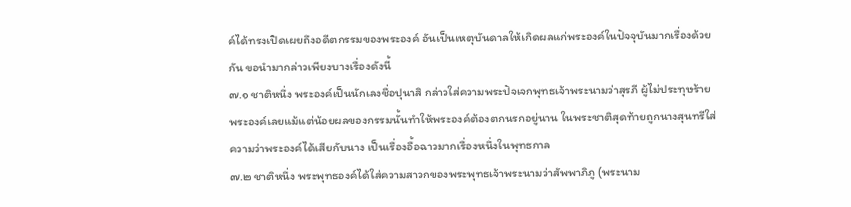ค์ได้ทรงเปิดเผยถึงอดีตกรรมของพระองค์ อันเป็นเหตุบันดาลให้เกิดผลแก่พระองค์ในปัจจุบันมากเรื่องด้วยกัน ขอนำมากล่าวเพียงบางเรื่องดังนี้
๗.๑ ชาติหนึ่ง พระองค์เป็นนักเลงชื่อปุนาสิ กล่าวใส่ความพระปัจเจกพุทธเจ้าพระนามว่าสุรภี ผู้ไม่ประทุษร้ายพระองค์เลยแม้แต่น้อยผลของกรรมนั้นทำให้พระองค์ต้องตกนรกอยู่นาน ในพระชาติสุดท้ายถูกนางสุนทรีใส่ความว่าพระองค์ได้เสียกับนาง เป็นเรื่องอื้อฉาวมากเรื่องหนึ่งในพุทธกาล
๗.๒ ชาติหนึ่ง พระพุทธองค์ได้ใส่ความสาวกของพระพุทธเจ้าพระนามว่าสัพพาภิภู (พระนาม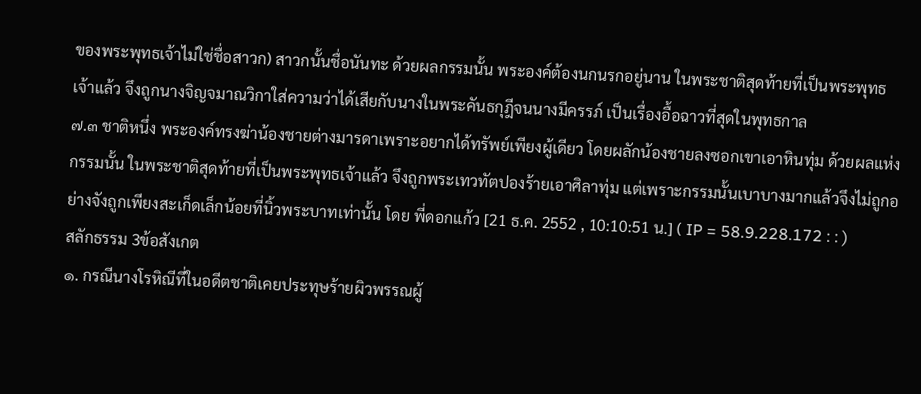ของพระพุทธเจ้าไม่ใช่ชื่อสาวก) สาวกนั้นชื่อนันทะ ด้วยผลกรรมนั้น พระองค์ต้องนกนรกอยู่นาน ในพระชาติสุดท้ายที่เป็นพระพุทธเจ้าแล้ว จึงถูกนางจิญจมาณวิกาใส่ความว่าได้เสียกับนางในพระคันธกุฎีจนนางมีครรภ์ เป็นเรื่องอื้อฉาวที่สุดในพุทธกาล
๗.๓ ชาติหนึ่ง พระองค์ทรงฆ่าน้องชายต่างมารดาเพราะอยากได้ทรัพย์เพียงผู้เดียว โดยผลักน้องชายลงซอกเขาเอาหินทุ่ม ด้วยผลแห่งกรรมนั้น ในพระชาติสุดท้ายที่เป็นพระพุทธเจ้าแล้ว จึงถูกพระเทวทัตปองร้ายเอาศิลาทุ่ม แต่เพราะกรรมนั้นเบาบางมากแล้วจึงไม่ถูกอย่างจังถูกเพียงสะเก็ดเล็กน้อยที่นิ้วพระบาทเท่านั้น โดย พี่ดอกแก้ว [21 ธ.ค. 2552 , 10:10:51 น.] ( IP = 58.9.228.172 : : )
สลักธรรม 3ข้อสังเกต
๑. กรณีนางโรหิณีที่ในอดีตชาติเคยประทุษร้ายผิวพรรณผู้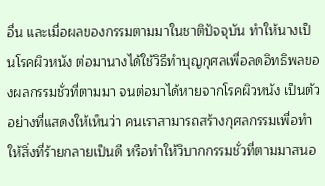อื่น และเมื่อผลของกรรมตามมาในชาติปัจจุบัน ทำให้นางเป็นโรคผิวหนัง ต่อมานางได้ใช้วิธีทำบุญกุศลเพื่อลดอิทธิพลของผลกรรมชั่วที่ตามมา จนต่อมาได้หายจากโรคผิวหนัง เป็นตัวอย่างที่แสดงให้เห็นว่า คนเราสามารถสร้างกุศลกรรมเพื่อทำให้สิ่งที่ร้ายกลายเป็นดี หรือทำให้วิบากกรรมชั่วที่ตามมาสนอ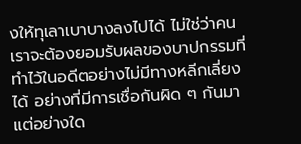งให้ทุเลาเบาบางลงไปได้ ไม่ใช่ว่าคนเราจะต้องยอมรับผลของบาปกรรมที่ทำไว้ในอดีตอย่างไม่มีทางหลีกเลี่ยงได้ อย่างที่มีการเชื่อกันผิด ๆ กันมาแต่อย่างใด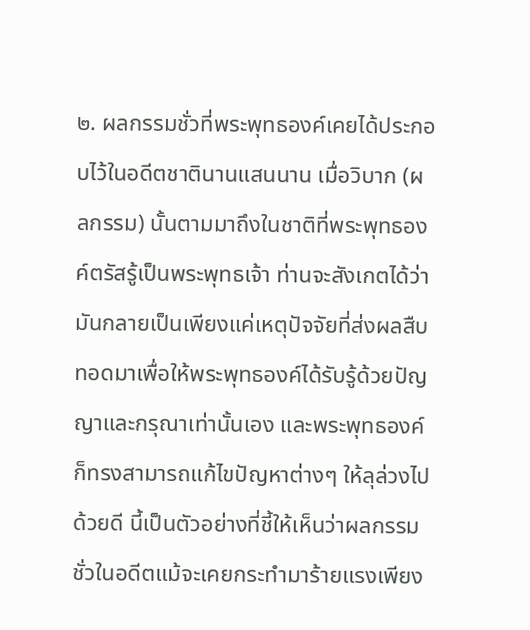๒. ผลกรรมชั่วที่พระพุทธองค์เคยได้ประกอบไว้ในอดีตชาตินานแสนนาน เมื่อวิบาก (ผลกรรม) นั้นตามมาถึงในชาติที่พระพุทธองค์ตรัสรู้เป็นพระพุทธเจ้า ท่านจะสังเกตได้ว่ามันกลายเป็นเพียงแค่เหตุปัจจัยที่ส่งผลสืบทอดมาเพื่อให้พระพุทธองค์ได้รับรู้ด้วยปัญญาและกรุณาเท่านั้นเอง และพระพุทธองค์ก็ทรงสามารถแก้ไขปัญหาต่างๆ ให้ลุล่วงไปด้วยดี นี้เป็นตัวอย่างที่ชี้ให้เห็นว่าผลกรรมชั่วในอดีตแม้จะเคยกระทำมาร้ายแรงเพียง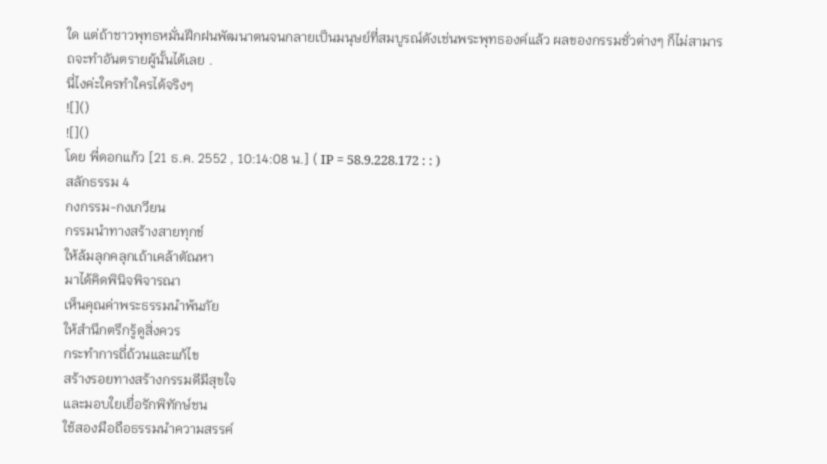ใด แต่ถ้าชาวพุทธหมั่นฝึกฝนพัฒนาตนจนกลายเป็นมนุษย์ที่สมบูรณ์ดังเช่นพระพุทธองค์แล้ว ผลของกรรมชั่วต่างๆ ก็ไม่สามารถจะทำอันตรายผู้นั้นได้เลย .
นี่ไงค่ะใครทำใครได้จริงๆ
![]()
![]()
โดย พี่ดอกแก้ว [21 ธ.ค. 2552 , 10:14:08 น.] ( IP = 58.9.228.172 : : )
สลักธรรม 4
กงกรรม-กงเกวียน
กรรมนำทางสร้างสายทุกข์
ให้ล้มลุกคลุกเถ้าเคล้าตัณหา
มาได้คิดพินิจพิจารณา
เห็นคุณค่าพระธรรมนำพ้นภัย
ให้สำนึกตรึกรู้ดูสิ่งควร
กระทำการถี่ถ้วนและแก้ไข
สร้างรอยทางสร้างกรรมดีมีสุขใจ
และมอบใยเยื่อรักพิทักษ์ชน
ใช้สองมือถือธรรมนำความสรรค์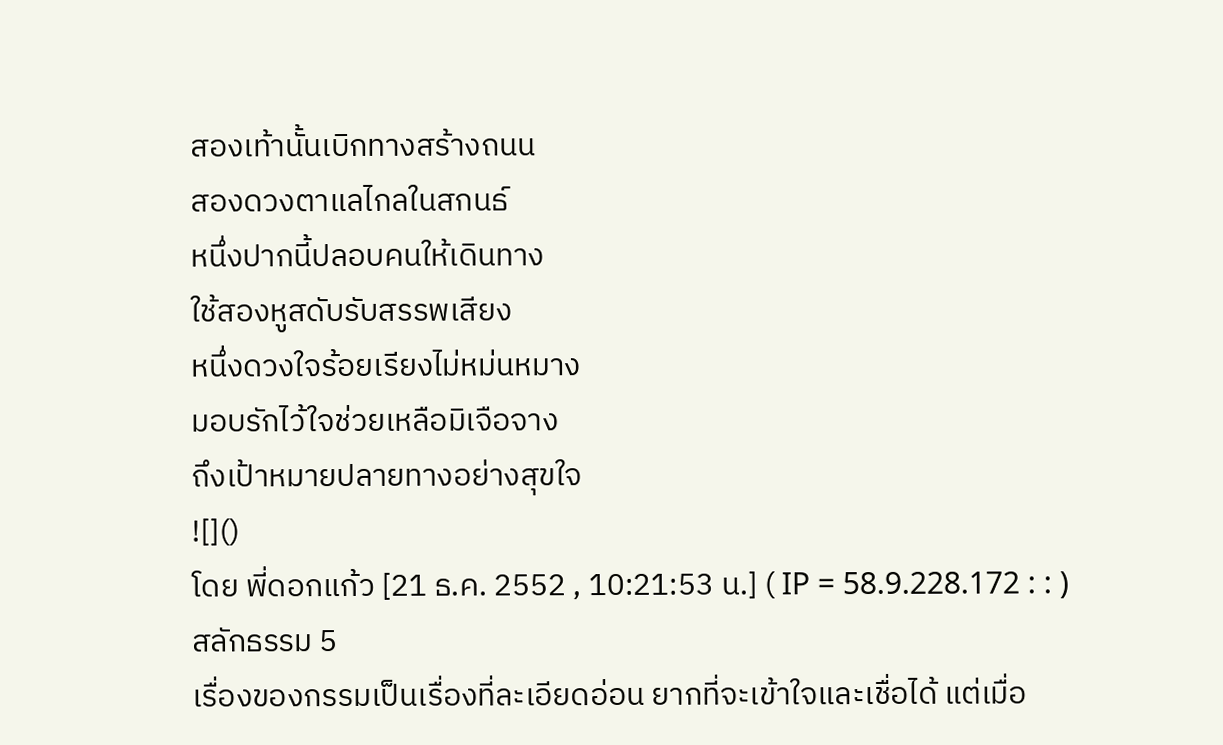สองเท้านั้นเบิกทางสร้างถนน
สองดวงตาแลไกลในสกนธ์
หนึ่งปากนี้ปลอบคนให้เดินทาง
ใช้สองหูสดับรับสรรพเสียง
หนึ่งดวงใจร้อยเรียงไม่หม่นหมาง
มอบรักไว้ใจช่วยเหลือมิเจือจาง
ถึงเป้าหมายปลายทางอย่างสุขใจ
![]()
โดย พี่ดอกแก้ว [21 ธ.ค. 2552 , 10:21:53 น.] ( IP = 58.9.228.172 : : )
สลักธรรม 5
เรื่องของกรรมเป็นเรื่องที่ละเอียดอ่อน ยากที่จะเข้าใจและเชื่อได้ แต่เมื่อ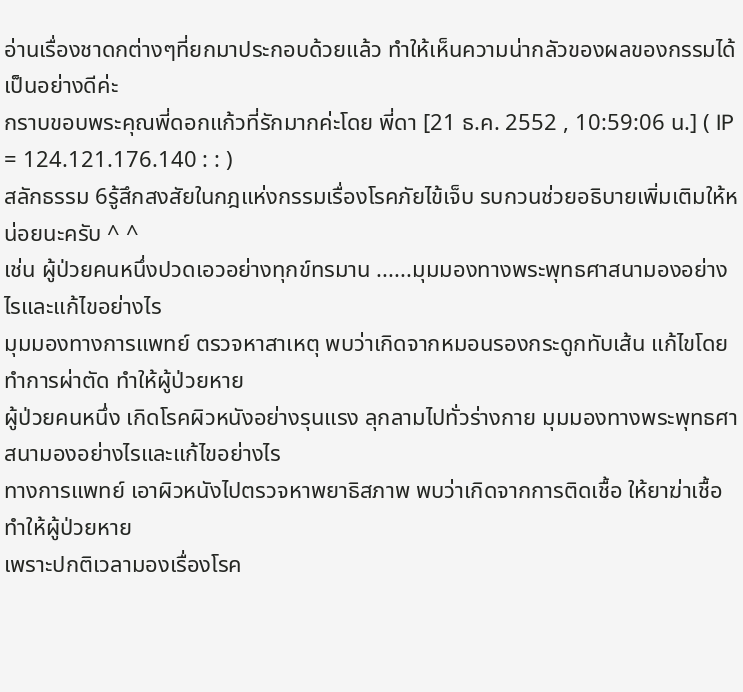อ่านเรื่องชาดกต่างๆที่ยกมาประกอบด้วยแล้ว ทำให้เห็นความน่ากลัวของผลของกรรมได้เป็นอย่างดีค่ะ
กราบขอบพระคุณพี่ดอกแก้วที่รักมากค่ะโดย พี่ดา [21 ธ.ค. 2552 , 10:59:06 น.] ( IP = 124.121.176.140 : : )
สลักธรรม 6รู้สึกสงสัยในกฎแห่งกรรมเรื่องโรคภัยไข้เจ็บ รบกวนช่วยอธิบายเพิ่มเติมให้หน่อยนะครับ ^ ^
เช่น ผู้ป่วยคนหนึ่งปวดเอวอย่างทุกข์ทรมาน ......มุมมองทางพระพุทธศาสนามองอย่างไรและแก้ไขอย่างไร
มุมมองทางการแพทย์ ตรวจหาสาเหตุ พบว่าเกิดจากหมอนรองกระดูกทับเส้น แก้ไขโดยทำการผ่าตัด ทำให้ผู้ป่วยหาย
ผู้ป่วยคนหนึ่ง เกิดโรคผิวหนังอย่างรุนแรง ลุกลามไปทั่วร่างกาย มุมมองทางพระพุทธศาสนามองอย่างไรและแก้ไขอย่างไร
ทางการแพทย์ เอาผิวหนังไปตรวจหาพยาธิสภาพ พบว่าเกิดจากการติดเชื้อ ให้ยาฆ่าเชื้อ ทำให้ผู้ป่วยหาย
เพราะปกติเวลามองเรื่องโรค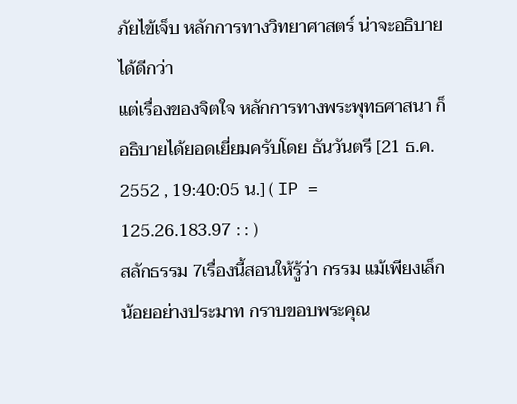ภัยไข้เจ็บ หลักการทางวิทยาศาสตร์ น่าจะอธิบายได้ดีกว่า
แต่เรื่องของจิตใจ หลักการทางพระพุทธศาสนา ก็อธิบายได้ยอดเยี่ยมครับโดย ธันวันตรี [21 ธ.ค. 2552 , 19:40:05 น.] ( IP = 125.26.183.97 : : )
สลักธรรม 7เรื่องนี้สอนให้รู้ว่า กรรม แม้เพียงเล็กน้อยอย่างประมาท กราบขอบพระคุณ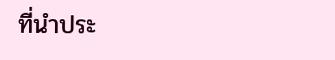ที่นำประ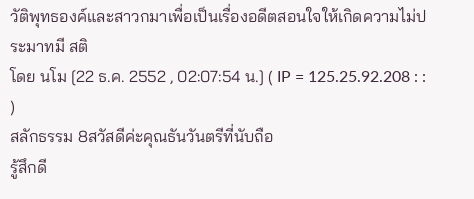วัติพุทธองค์และสาวกมาเพื่อเป็นเรื่องอดีตสอนใจให้เกิดความไม่ประมาทมี สติ
โดย นโม [22 ธ.ค. 2552 , 02:07:54 น.] ( IP = 125.25.92.208 : : )
สลักธรรม 8สวัสดีค่ะคุณธันวันตรีที่นับถือ
รู้สึกดี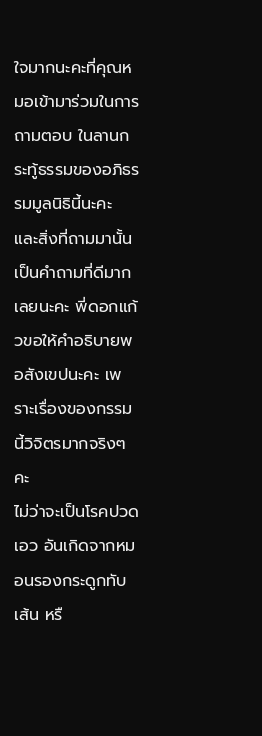ใจมากนะคะที่คุณหมอเข้ามาร่วมในการถามตอบ ในลานกระทู้ธรรมของอภิธรรมมูลนิธินี้นะคะ และสิ่งที่ถามมานั้นเป็นคำถามที่ดีมากเลยนะคะ พี่ดอกแก้วขอให้คำอธิบายพอสังเขปนะคะ เพราะเรื่องของกรรมนี้วิจิตรมากจริงๆคะ
ไม่ว่าจะเป็นโรคปวดเอว อันเกิดจากหมอนรองกระดูกทับเส้น หรื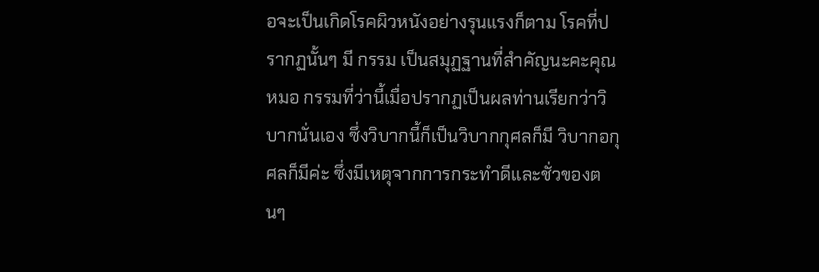อจะเป็นเกิดโรคผิวหนังอย่างรุนแรงก็ตาม โรคที่ปรากฏนั้นๆ มี กรรม เป็นสมุฏฐานที่สำคัญนะคะคุณหมอ กรรมที่ว่านี้เมื่อปรากฏเป็นผลท่านเรียกว่าวิบากนั่นเอง ซึ่งวิบากนี้ก็เป็นวิบากกุศลก็มี วิบากอกุศลก็มีค่ะ ซึ่งมีเหตุจากการกระทำดีและชั่วของตนๆ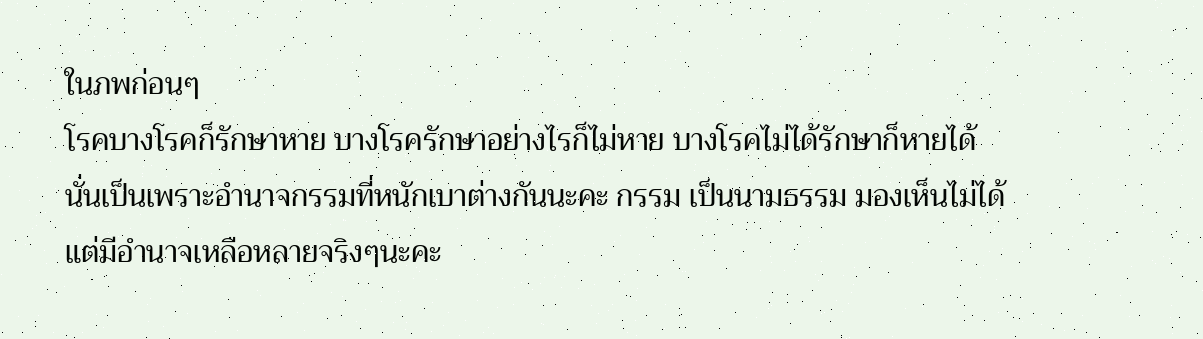ในภพก่อนๆ
โรคบางโรคก็รักษาหาย บางโรครักษาอย่างไรก็ไม่หาย บางโรคไม่ได้รักษาก็หายได้ นั่นเป็นเพราะอำนาจกรรมที่หนักเบาต่างกันนะคะ กรรม เป็นนามธรรม มองเห็นไม่ได้แต่มีอำนาจเหลือหลายจริงๆนะคะ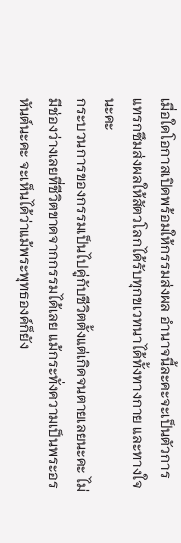เมื่อใดโอกาสเปิดพร้อมให้กรรมส่งผล อำนาจนี้ละคะจะเป็นตัวการแทรกซึมส่งผลให้สัตวโลกได้รับทุกขเวทนาได้ทั้งทางกาย และทางใจนะคะ
กระบวนการของกรรมเป็นไปคู่กับชีวิตตั้งแต่เกิดจนตายเลยนะคะ ไม่มีช่องว่างเลยที่ชีวิตขาดจากกรรมได้เลย แม้กระทั่งความเป็นพระอรหันต์นะคะ จะเห็นได้ว่าแม้พระพุทธองค์ก็ยัง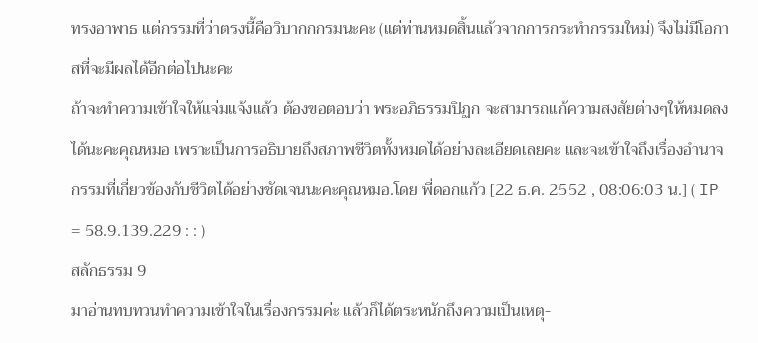ทรงอาพาธ แต่กรรมที่ว่าตรงนี้คือวิบากกกรมนะคะ (แต่ท่านหมดสิ้นแล้วจากการกระทำกรรมใหม่) จึงไม่มีโอกาสที่จะมีผลได้อีกต่อไปนะคะ
ถ้าจะทำความเข้าใจให้แจ่มแจ้งแล้ว ต้องขอตอบว่า พระอภิธรรมปิฏก จะสามารถแก้ความสงสัยต่างๆให้หมดลงได้นะคะคุณหมอ เพราะเป็นการอธิบายถึงสภาพชีวิตทั้งหมดได้อย่างละเอียดเลยคะ และจะเข้าใจถึงเรื่องอำนาจกรรมที่เกี่ยวข้องกับชีวิตได้อย่างชัดเจนนะคะคุณหมอ.โดย พี่ดอกแก้ว [22 ธ.ค. 2552 , 08:06:03 น.] ( IP = 58.9.139.229 : : )
สลักธรรม 9
มาอ่านทบทวนทำความเข้าใจในเรื่องกรรมค่ะ แล้วก็ได้ตระหนักถึงความเป็นเหตุ-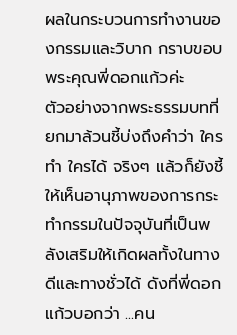ผลในกระบวนการทำงานของกรรมและวิบาก กราบขอบพระคุณพี่ดอกแก้วค่ะ
ตัวอย่างจากพระธรรมบทที่ยกมาล้วนชี้บ่งถึงคำว่า ใครทำ ใครได้ จริงๆ แล้วก็ยังชี้ให้เห็นอานุภาพของการกระทำกรรมในปัจจุบันที่เป็นพลังเสริมให้เกิดผลทั้งในทางดีและทางชั่วได้ ดังที่พี่ดอกแก้วบอกว่า ...คน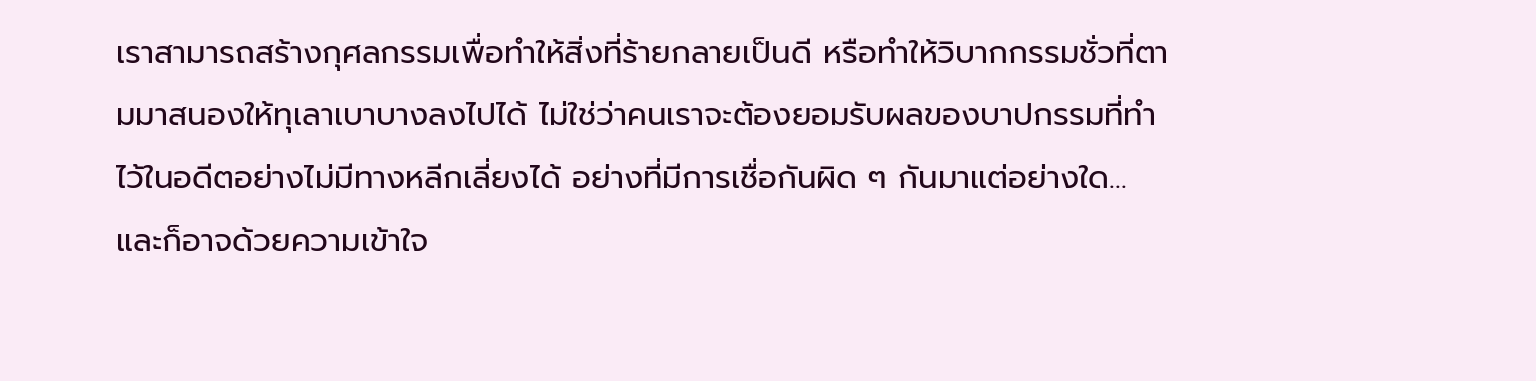เราสามารถสร้างกุศลกรรมเพื่อทำให้สิ่งที่ร้ายกลายเป็นดี หรือทำให้วิบากกรรมชั่วที่ตามมาสนองให้ทุเลาเบาบางลงไปได้ ไม่ใช่ว่าคนเราจะต้องยอมรับผลของบาปกรรมที่ทำไว้ในอดีตอย่างไม่มีทางหลีกเลี่ยงได้ อย่างที่มีการเชื่อกันผิด ๆ กันมาแต่อย่างใด...
และก็อาจด้วยความเข้าใจ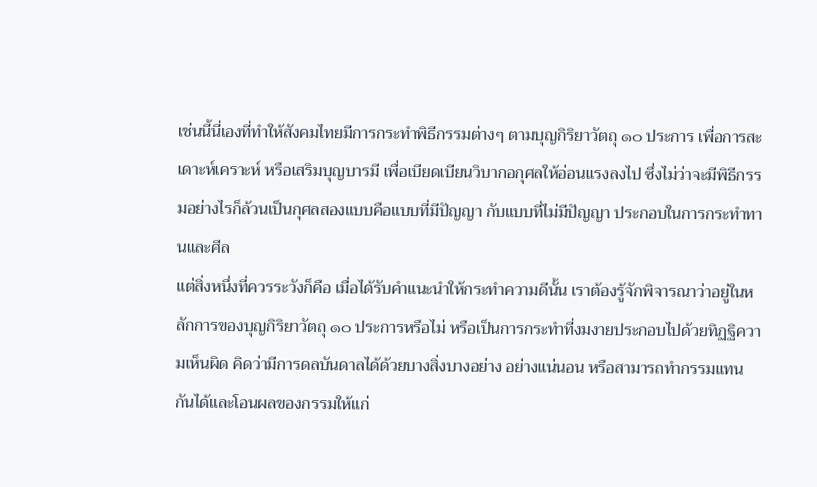เช่นนี้นี่เองที่ทำให้สังคมไทยมีการกระทำพิธีกรรมต่างๆ ตามบุญกิริยาวัตถุ ๑๐ ประการ เพื่อการสะเดาะห์เคราะห์ หรือเสริมบุญบารมี เพื่อเบียดเบียนวิบากอกุศลให้อ่อนแรงลงไป ซึ่งไม่ว่าจะมีพิธีกรรมอย่างไรก็ล้วนเป็นกุศลสองแบบคือแบบที่มีปัญญา กับแบบที่ไม่มีปัญญา ประกอบในการกระทำทานและศีล
แต่สิ่งหนึ่งที่ควรระวังก็คือ เมื่อได้รับคำแนะนำให้กระทำความดีนั้น เราต้องรู้จักพิจารณาว่าอยู่ในหลักการของบุญกิริยาวัตถุ ๑๐ ประการหรือไม่ หรือเป็นการกระทำที่งมงายประกอบไปด้วยทิฏฐิความเห็นผิด คิดว่ามีการดลบันดาลได้ด้วยบางสิ่งบางอย่าง อย่างแน่นอน หรือสามารถทำกรรมแทนกันได้และโอนผลของกรรมให้แก่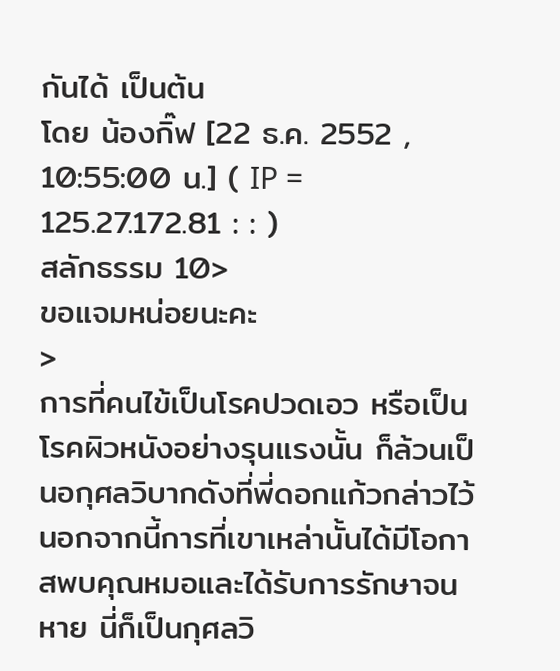กันได้ เป็นต้น
โดย น้องกิ๊ฟ [22 ธ.ค. 2552 , 10:55:00 น.] ( IP = 125.27.172.81 : : )
สลักธรรม 10>
ขอแจมหน่อยนะคะ
>
การที่คนไข้เป็นโรคปวดเอว หรือเป็นโรคผิวหนังอย่างรุนแรงนั้น ก็ล้วนเป็นอกุศลวิบากดังที่พี่ดอกแก้วกล่าวไว้
นอกจากนี้การที่เขาเหล่านั้นได้มีโอกาสพบคุณหมอและได้รับการรักษาจนหาย นี่ก็เป็นกุศลวิ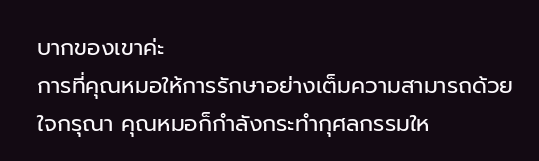บากของเขาค่ะ
การที่คุณหมอให้การรักษาอย่างเต็มความสามารถด้วยใจกรุณา คุณหมอก็กำลังกระทำกุศลกรรมให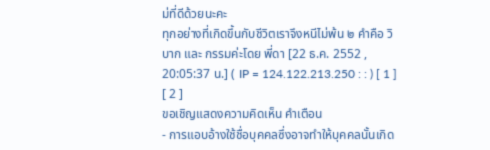ม่ที่ดีด้วยนะคะ
ทุกอย่างที่เกิดขึ้นกับชีวิตเราจึงหนีไม่พ้น ๒ คำคือ วิบาก และ กรรมค่ะโดย พี่ดา [22 ธ.ค. 2552 , 20:05:37 น.] ( IP = 124.122.213.250 : : ) [ 1 ] [ 2 ]
ขอเชิญแสดงความคิดเห็น คำเตือน
- การแอบอ้างใช้ชื่อบุคคลซึ่งอาจทำให้บุคคลนั้นเกิด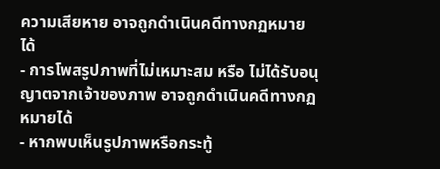ความเสียหาย อาจถูกดำเนินคดีทางกฏหมายได้
- การโพสรูปภาพที่ไม่เหมาะสม หรือ ไม่ได้รับอนุญาตจากเจ้าของภาพ อาจถูกดำเนินคดีทางกฏหมายได้
- หากพบเห็นรูปภาพหรือกระทู้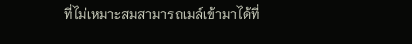ที่ไม่เหมาะสมสามารถเมล์เข้ามาได้ที่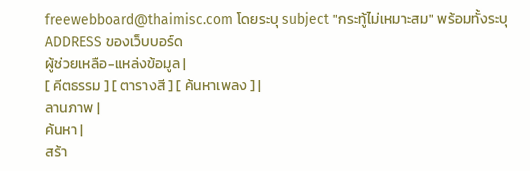freewebboard@thaimisc.com โดยระบุ subject "กระทู้ไม่เหมาะสม" พร้อมทั้งระบุ ADDRESS ของเว็บบอร์ด
ผู้ช่วยเหลือ-แหล่งข้อมูล |
[ คีตธรรม ] [ ตารางสี ] [ ค้นหาเพลง ] |
ลานภาพ |
ค้นหา |
สร้า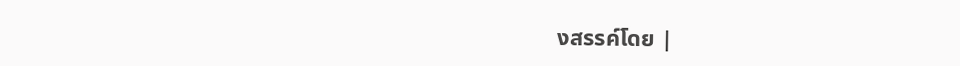งสรรค์โดย |